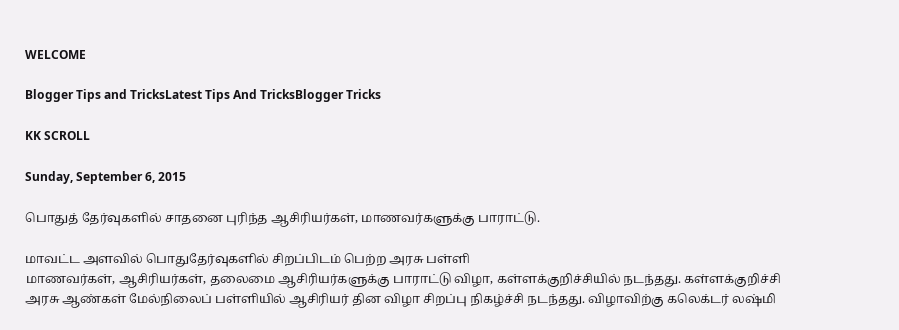WELCOME

Blogger Tips and TricksLatest Tips And TricksBlogger Tricks

KK SCROLL

Sunday, September 6, 2015

பொதுத் தேர்வுகளில் சாதனை புரிந்த ஆசிரியர்கள், மாணவர்களுக்கு பாராட்டு.

மாவட்ட அளவில் பொதுதேர்வுகளில் சிறப்பிடம் பெற்ற அரசு பள்ளி
மாணவர்கள், ஆசிரியர்கள், தலைமை ஆசிரியர்களுக்கு பாராட்டு விழா, கள்ளக்குறிச்சியில் நடந்தது. கள்ளக்குறிச்சி அரசு ஆண்கள் மேல்நிலைப் பள்ளியில் ஆசிரியர் தின விழா சிறப்பு நிகழ்ச்சி நடந்தது. விழாவிற்கு கலெக்டர் லஷ்மி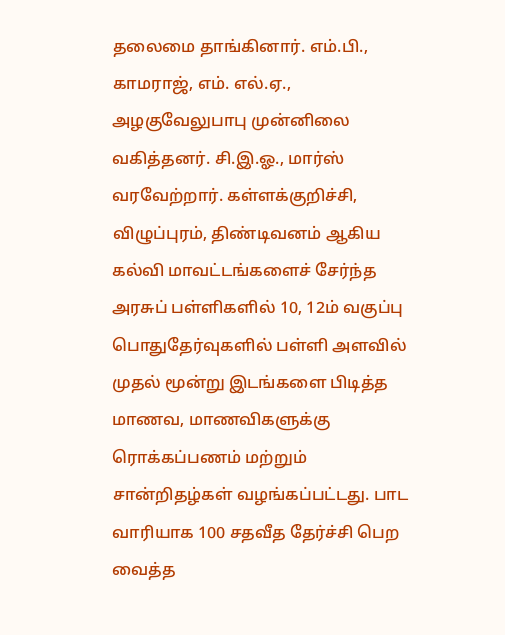தலைமை தாங்கினார். எம்.பி., காமராஜ், எம். எல்.ஏ., அழகுவேலுபாபு முன்னிலை வகித்தனர். சி.இ.ஓ., மார்ஸ் வரவேற்றார். கள்ளக்குறிச்சி, விழுப்புரம், திண்டிவனம் ஆகிய கல்வி மாவட்டங்களைச் சேர்ந்த அரசுப் பள்ளிகளில் 10, 12ம் வகுப்பு பொதுதேர்வுகளில் பள்ளி அளவில் முதல் மூன்று இடங்களை பிடித்த மாணவ, மாணவிகளுக்கு ரொக்கப்பணம் மற்றும் சான்றிதழ்கள் வழங்கப்பட்டது. பாட வாரியாக 100 சதவீத தேர்ச்சி பெற வைத்த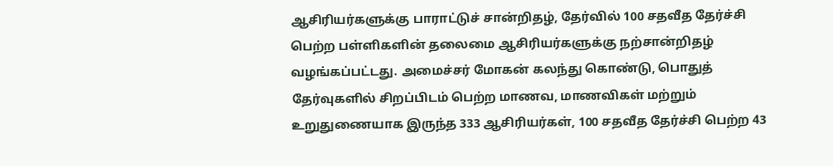ஆசிரியர்களுக்கு பாராட்டுச் சான்றிதழ், தேர்வில் 100 சதவீத தேர்ச்சி பெற்ற பள்ளிகளின் தலைமை ஆசிரியர்களுக்கு நற்சான்றிதழ் வழங்கப்பட்டது. அமைச்சர் மோகன் கலந்து கொண்டு, பொதுத் தேர்வுகளில் சிறப்பிடம் பெற்ற மாணவ, மாணவிகள் மற்றும் உறுதுணையாக இருந்த 333 ஆசிரியர்கள், 100 சதவீத தேர்ச்சி பெற்ற 43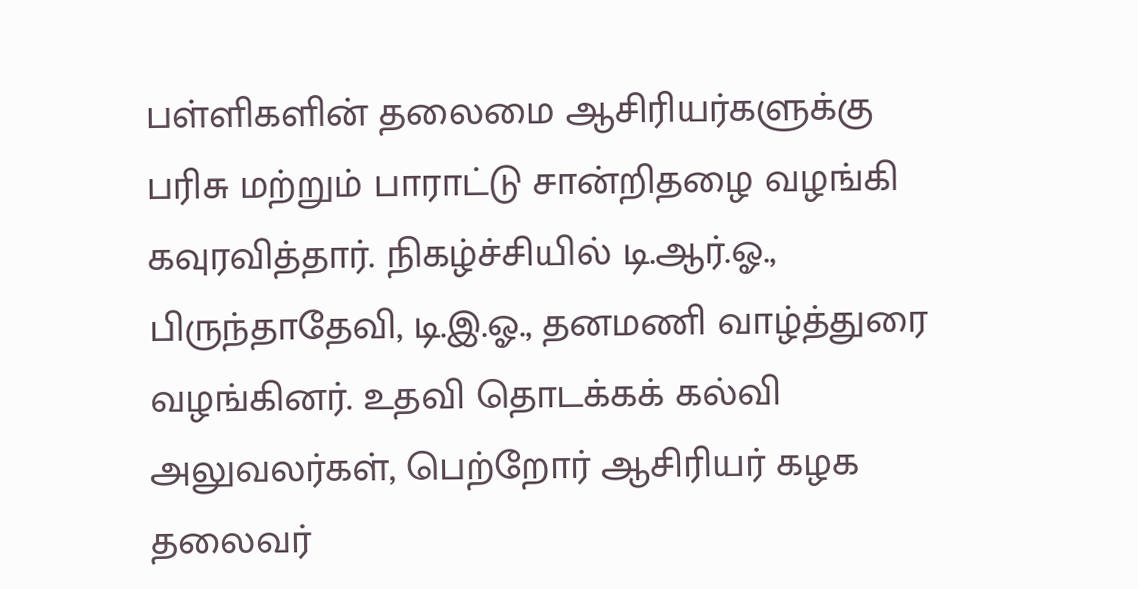பள்ளிகளின் தலைமை ஆசிரியர்களுக்கு பரிசு மற்றும் பாராட்டு சான்றிதழை வழங்கி கவுரவித்தார். நிகழ்ச்சியில் டி.ஆர்.ஓ., பிருந்தாதேவி, டி.இ.ஓ., தனமணி வாழ்த்துரை வழங்கினர். உதவி தொடக்கக் கல்வி அலுவலர்கள், பெற்றோர் ஆசிரியர் கழக தலைவர்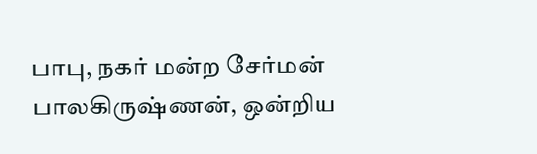பாபு, நகர் மன்ற சேர்மன் பாலகிருஷ்ணன், ஒன்றிய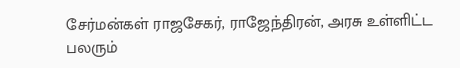சேர்மன்கள் ராஜசேகர், ராஜேந்திரன், அரசு உள்ளிட்ட பலரும்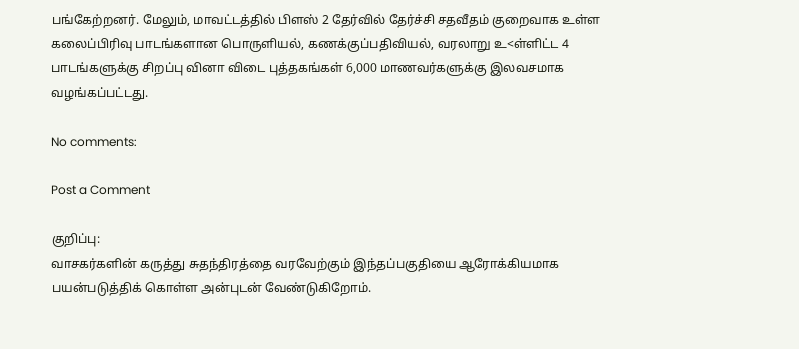பங்கேற்றனர். மேலும், மாவட்டத்தில் பிளஸ் 2 தேர்வில் தேர்ச்சி சதவீதம் குறைவாக உள்ள கலைப்பிரிவு பாடங்களான பொருளியல், கணக்குப்பதிவியல், வரலாறு உ<ள்ளிட்ட 4 பாடங்களுக்கு சிறப்பு வினா விடை புத்தகங்கள் 6,000 மாணவர்களுக்கு இலவசமாக வழங்கப்பட்டது.

No comments:

Post a Comment

குறிப்பு:
வாசகர்களின் கருத்து சுதந்திரத்தை வரவேற்கும் இந்தப்பகுதியை ஆரோக்கியமாக பயன்படுத்திக் கொள்ள அன்புடன் வேண்டுகிறோம்.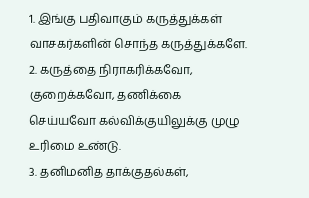1. இங்கு பதிவாகும் கருத்துக்கள் வாசகர்களின் சொந்த கருத்துக்களே.
2. கருத்தை நிராகரிக்கவோ, குறைக்கவோ, தணிக்கை செய்யவோ கல்விக்குயிலுக்கு முழு உரிமை உண்டு.
3. தனிமனித தாக்குதல்கள்,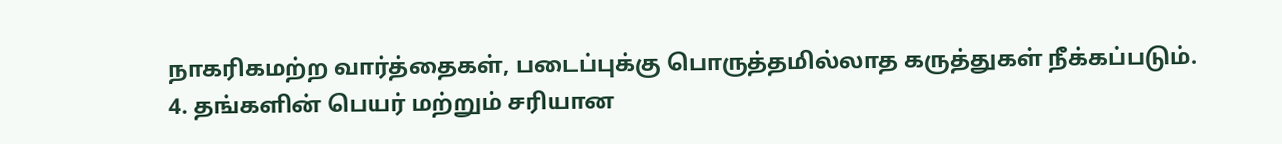நாகரிகமற்ற வார்த்தைகள், படைப்புக்கு பொருத்தமில்லாத கருத்துகள் நீக்கப்படும்.
4. தங்களின் பெயர் மற்றும் சரியான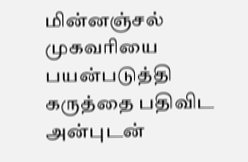மின்னஞ்சல் முகவரியை பயன்படுத்தி கருத்தை பதிவிட அன்புடன்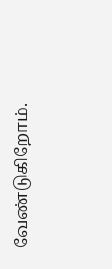வேண்டுகிறோம்.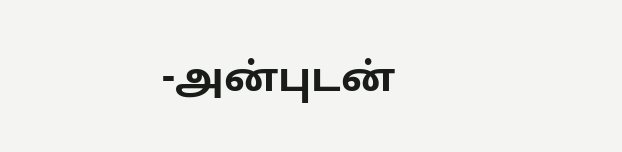-அன்புடன்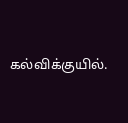கல்விக்குயில்.